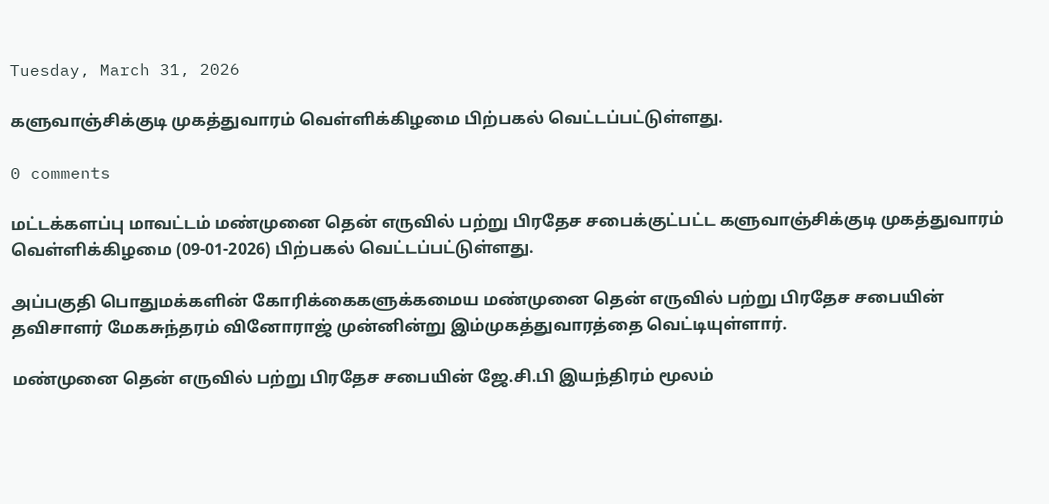Tuesday, March 31, 2026

களுவாஞ்சிக்குடி முகத்துவாரம் வெள்ளிக்கிழமை பிற்பகல் வெட்டப்பட்டுள்ளது.

0 comments

மட்டக்களப்பு மாவட்டம் மண்முனை தென் எருவில் பற்று பிரதேச சபைக்குட்பட்ட களுவாஞ்சிக்குடி முகத்துவாரம் வெள்ளிக்கிழமை (09-01-2026) பிற்பகல் வெட்டப்பட்டுள்ளது.

அப்பகுதி பொதுமக்களின் கோரிக்கைகளுக்கமைய மண்முனை தென் எருவில் பற்று பிரதேச சபையின் தவிசாளர் மேகசுந்தரம் வினோராஜ் முன்னின்று இம்முகத்துவாரத்தை வெட்டியுள்ளார்.

மண்முனை தென் எருவில் பற்று பிரதேச சபையின் ஜே.சி.பி இயந்திரம் மூலம்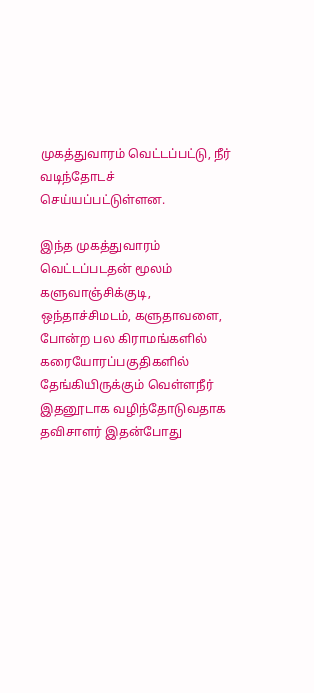முகத்துவாரம் வெட்டப்பட்டு, நீர் வடிந்தோடச் செய்யப்பட்டுள்ளன.

இந்த முகத்துவாரம் வெட்டப்படதன் மூலம் களுவாஞ்சிக்குடி, ஒந்தாச்சிமடம், களுதாவளை, போன்ற பல கிராமங்களில் கரையோரப்பகுதிகளில் தேங்கியிருக்கும் வெள்ளநீர் இதனூடாக வழிந்தோடுவதாக தவிசாளர் இதன்போது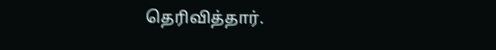தெரிவித்தார்.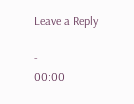Leave a Reply

-
00:00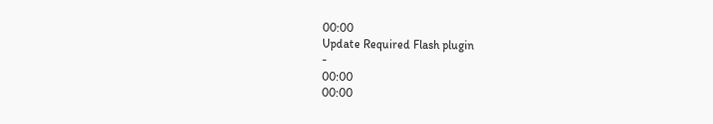00:00
Update Required Flash plugin
-
00:00
00:00